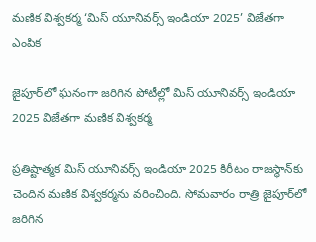మణిక విశ్వకర్మ ‘మిస్ యూనివర్స్ ఇండియా 2025’ విజేతగా ఎంపిక

జైపూర్‌లో ఘనంగా జరిగిన పోటీల్లో మిస్ యూనివర్స్ ఇండియా 2025 విజేతగా మణిక విశ్వకర్మ

ప్రతిష్టాత్మక మిస్ యూనివర్స్ ఇండియా 2025 కిరీటం రాజస్థాన్‌కు చెందిన మణిక విశ్వకర్మను వరించింది. సోమవారం రాత్రి జైపూర్‌లో జరిగిన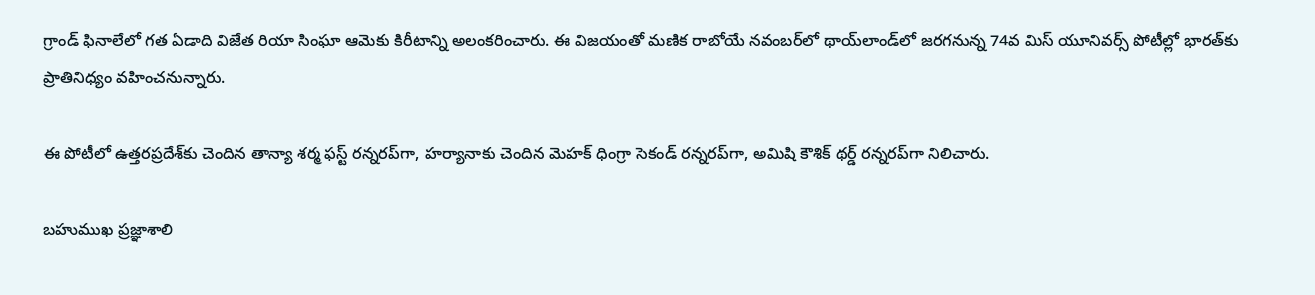గ్రాండ్ ఫినాలేలో గత ఏడాది విజేత రియా సింఘా ఆమెకు కిరీటాన్ని అలంకరించారు. ఈ విజయంతో మణిక రాబోయే నవంబర్‌లో థాయ్‌లాండ్‌లో జరగనున్న 74వ మిస్ యూనివర్స్ పోటీల్లో భారత్‌కు ప్రాతినిధ్యం వహించనున్నారు.

ఈ పోటీలో ఉత్తరప్రదేశ్‌కు చెందిన తాన్యా శర్మ ఫస్ట్ రన్నరప్‌గా, హర్యానాకు చెందిన మెహక్ ధింగ్రా సెకండ్ రన్నరప్‌గా, అమిషి కౌశిక్ థర్డ్ రన్నరప్‌గా నిలిచారు.

బహుముఖ ప్రజ్ఞాశాలి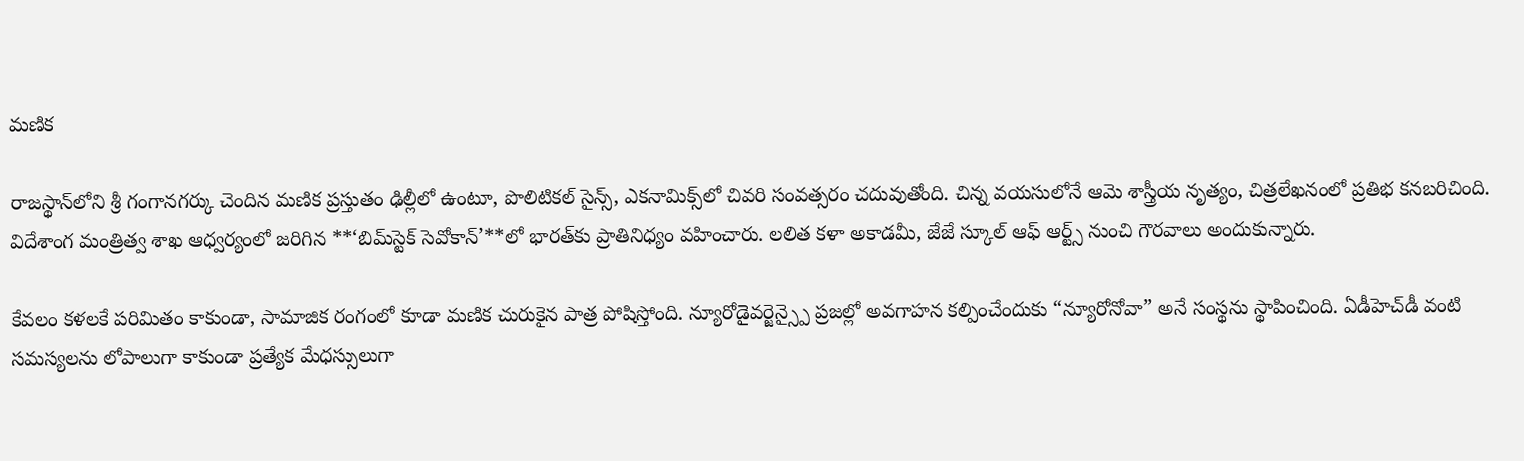మణిక

రాజస్థాన్‌లోని శ్రీ గంగానగర్కు చెందిన మణిక ప్రస్తుతం ఢిల్లీలో ఉంటూ, పొలిటికల్ సైన్స్, ఎకనామిక్స్‌లో చివరి సంవత్సరం చదువుతోంది. చిన్న వయసులోనే ఆమె శాస్త్రీయ నృత్యం, చిత్రలేఖనంలో ప్రతిభ కనబరిచింది. విదేశాంగ మంత్రిత్వ శాఖ ఆధ్వర్యంలో జరిగిన **‘బిమ్‌స్టెక్ సెవోకాన్’**లో భారత్‌కు ప్రాతినిధ్యం వహించారు. లలిత కళా అకాడమీ, జేజే స్కూల్ ఆఫ్ ఆర్ట్స్ నుంచి గౌరవాలు అందుకున్నారు.

కేవలం కళలకే పరిమితం కాకుండా, సామాజిక రంగంలో కూడా మణిక చురుకైన పాత్ర పోషిస్తోంది. న్యూరోడైవర్జెన్స్పై ప్రజల్లో అవగాహన కల్పించేందుకు “న్యూరోనోవా” అనే సంస్థను స్థాపించింది. ఏడీహెచ్‌డీ వంటి సమస్యలను లోపాలుగా కాకుండా ప్రత్యేక మేధస్సులుగా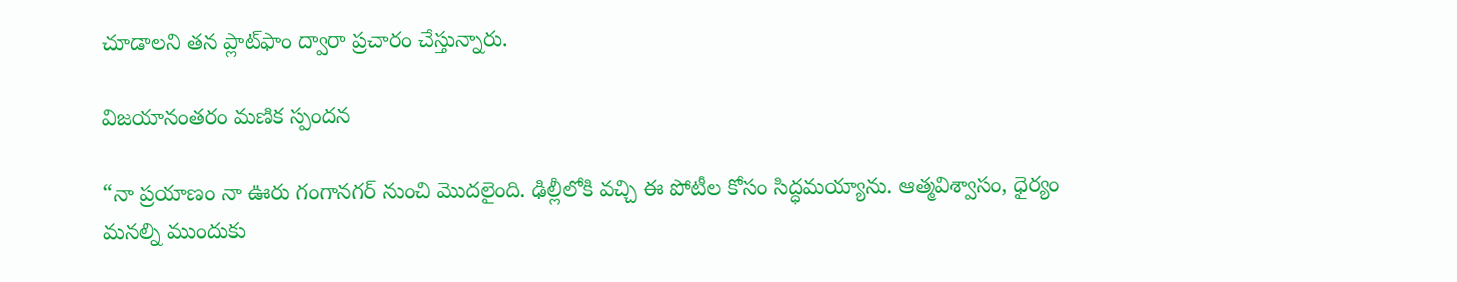చూడాలని తన ప్లాట్‌ఫాం ద్వారా ప్రచారం చేస్తున్నారు.

విజయానంతరం మణిక స్పందన

“నా ప్రయాణం నా ఊరు గంగానగర్‌ నుంచి మొదలైంది. ఢిల్లీలోకి వచ్చి ఈ పోటీల కోసం సిద్ధమయ్యాను. ఆత్మవిశ్వాసం, ధైర్యం మనల్ని ముందుకు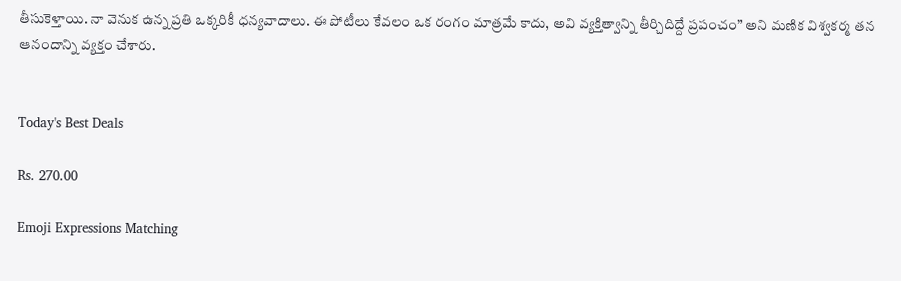తీసుకెళ్తాయి. నా వెనుక ఉన్న ప్రతి ఒక్కరికీ ధన్యవాదాలు. ఈ పోటీలు కేవలం ఒక రంగం మాత్రమే కాదు, అవి వ్యక్తిత్వాన్ని తీర్చిదిద్దే ప్రపంచం” అని మణిక విశ్వకర్మ తన ఆనందాన్ని వ్యక్తం చేశారు.


Today's Best Deals

Rs. 270.00

Emoji Expressions Matching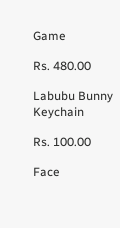Game

Rs. 480.00

Labubu Bunny Keychain

Rs. 100.00

Face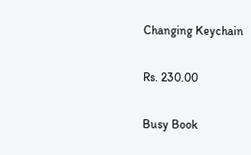Changing Keychain

Rs. 230.00

Busy Book